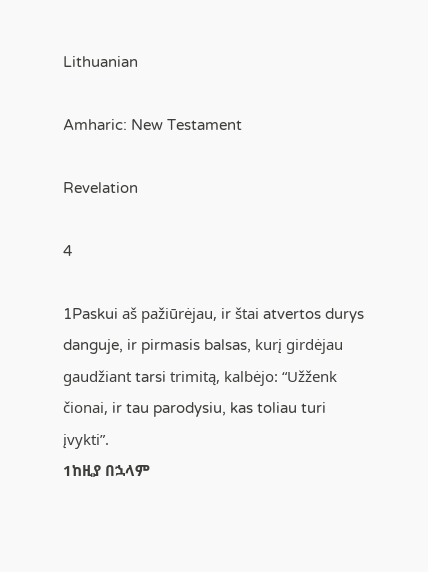Lithuanian

Amharic: New Testament

Revelation

4

1Paskui aš pažiūrėjau, ir štai atvertos durys danguje, ir pirmasis balsas, kurį girdėjau gaudžiant tarsi trimitą, kalbėjo: “Užženk čionai, ir tau parodysiu, kas toliau turi įvykti”.
1ከዚያ በኋላም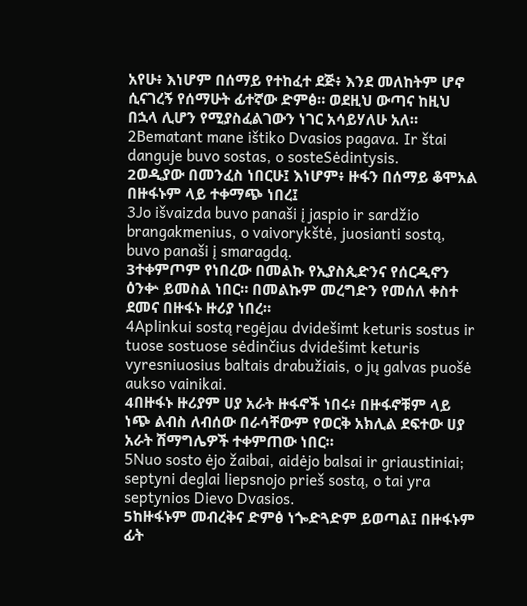አየሁ፥ እነሆም በሰማይ የተከፈተ ደጅ፥ እንደ መለከትም ሆኖ ሲናገረኝ የሰማሁት ፊተኛው ድምፅ። ወደዚህ ውጣና ከዚህ በኋላ ሊሆን የሚያስፈልገውን ነገር አሳይሃለሁ አለ።
2Bematant mane ištiko Dvasios pagava. Ir štai danguje buvo sostas, o sosteSėdintysis.
2ወዲያው በመንፈስ ነበርሁ፤ እነሆም፥ ዙፋን በሰማይ ቆሞአል በዙፋኑም ላይ ተቀማጭ ነበረ፤
3Jo išvaizda buvo panaši į jaspio ir sardžio brangakmenius, o vaivorykštė, juosianti sostą, buvo panaši į smaragdą.
3ተቀምጦም የነበረው በመልኩ የኢያስጲድንና የሰርዲኖን ዕንቍ ይመስል ነበር። በመልኩም መረግድን የመሰለ ቀስተ ደመና በዙፋኑ ዙሪያ ነበረ።
4Aplinkui sostą regėjau dvidešimt keturis sostus ir tuose sostuose sėdinčius dvidešimt keturis vyresniuosius baltais drabužiais, o jų galvas puošė aukso vainikai.
4በዙፋኑ ዙሪያም ሀያ አራት ዙፋኖች ነበሩ፥ በዙፋኖቹም ላይ ነጭ ልብስ ለብሰው በራሳቸውም የወርቅ አክሊል ደፍተው ሀያ አራት ሽማግሌዎች ተቀምጠው ነበር።
5Nuo sosto ėjo žaibai, aidėjo balsai ir griaustiniai; septyni deglai liepsnojo prieš sostą, o tai yra septynios Dievo Dvasios.
5ከዙፋኑም መብረቅና ድምፅ ነጐድጓድም ይወጣል፤ በዙፋኑም ፊት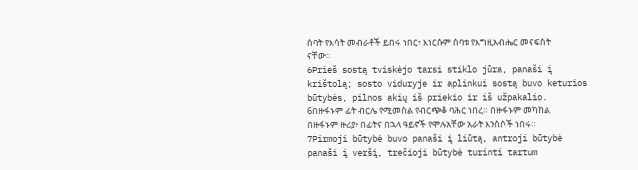ሰባት የእሳት መብራቶች ይበሩ ነበር፥ እነርሱም ሰባቱ የእግዚአብሔር መናፍስት ናቸው።
6Prieš sostą tviskėjo tarsi stiklo jūra, panaši į krištolą; sosto viduryje ir aplinkui sostą buvo keturios būtybės, pilnos akių iš priekio ir iš užpakalio.
6በዙፋኑም ፊት ብርሌ የሚመስል የብርጭቆ ባሕር ነበረ። በዙፋኑም መካከል በዙፋኑም ዙሪያ፥ በፊትና በኋላ ዓይኖች የሞሉአቸው አራት እንስሶች ነበሩ።
7Pirmoji būtybė buvo panaši į liūtą, antroji būtybė panaši į veršį, trečioji būtybė turinti tartum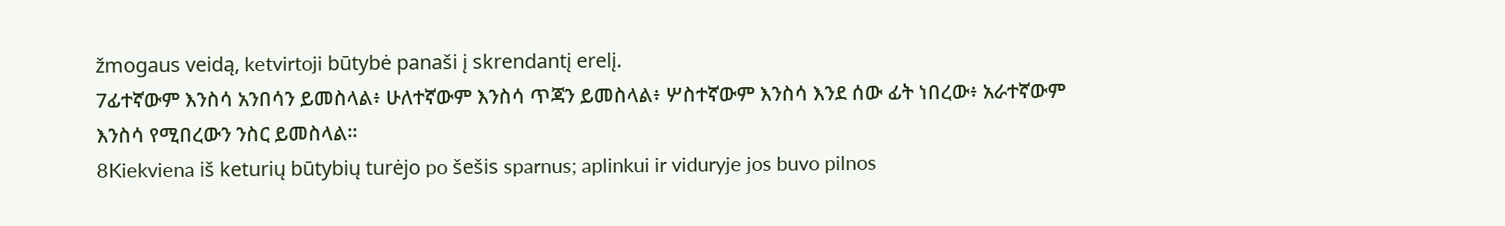žmogaus veidą, ketvirtoji būtybė panaši į skrendantį erelį.
7ፊተኛውም እንስሳ አንበሳን ይመስላል፥ ሁለተኛውም እንስሳ ጥጃን ይመስላል፥ ሦስተኛውም እንስሳ እንደ ሰው ፊት ነበረው፥ አራተኛውም እንስሳ የሚበረውን ንስር ይመስላል።
8Kiekviena iš keturių būtybių turėjo po šešis sparnus; aplinkui ir viduryje jos buvo pilnos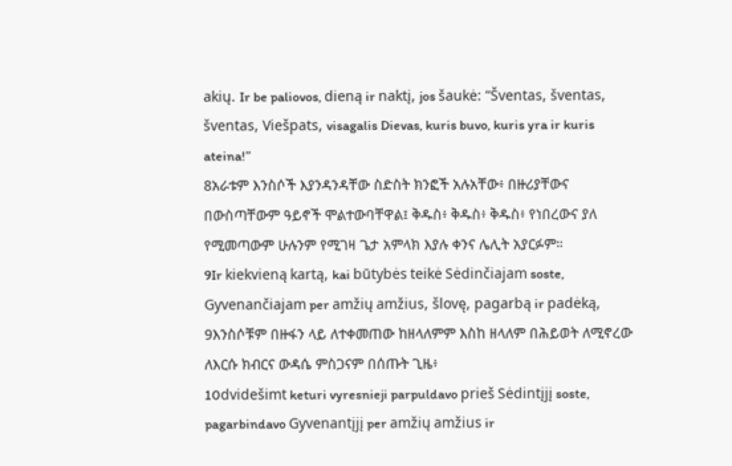akių. Ir be paliovos, dieną ir naktį, jos šaukė: “Šventas, šventas, šventas, Viešpats, visagalis Dievas, kuris buvo, kuris yra ir kuris ateina!”
8አራቱም እንስሶች እያንዳንዳቸው ስድስት ክንፎች አሉአቸው፥ በዙሪያቸውና በውስጣቸውም ዓይኖች ሞልተውባቸዋል፤ ቅዱስ፥ ቅዱስ፥ ቅዱስ፥ የነበረውና ያለ የሚመጣውም ሁሉንም የሚገዛ ጌታ አምላክ እያሉ ቀንና ሌሊት አያርፉም።
9Ir kiekvieną kartą, kai būtybės teikė Sėdinčiajam soste, Gyvenančiajam per amžių amžius, šlovę, pagarbą ir padėką,
9እንስሶቹም በዙፋን ላይ ለተቀመጠው ከዘላለምም እስከ ዘላለም በሕይወት ለሚኖረው ለእርሱ ክብርና ውዳሴ ምስጋናም በሰጡት ጊዜ፥
10dvidešimt keturi vyresnieji parpuldavo prieš Sėdintįjį soste, pagarbindavo Gyvenantįjį per amžių amžius ir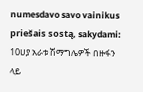numesdavo savo vainikus priešais sostą, sakydami:
10ሀያ አራቱ ሽማግሌዎች በዙፋን ላይ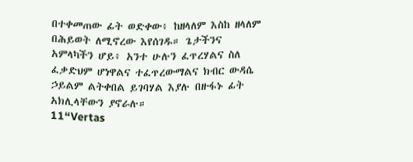በተቀመጠው ፊት ወድቀው፥ ከዘላለም እስከ ዘላለም በሕይወት ለሚኖረው እየሰገዱ። ጌታችንና አምላካችን ሆይ፥ አንተ ሁሉን ፈጥረሃልና ስለ ፈቃድህም ሆነዋልና ተፈጥረውማልና ክብር ውዳሴ ኃይልም ልትቀበል ይገባሃል እያሉ በዙፋኑ ፊት አክሊላቸውን ያኖራሉ።
11“Vertas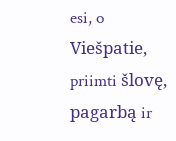esi, o Viešpatie, priimti šlovę, pagarbą ir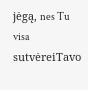jėgą, nes Tu visa sutvėreiTavo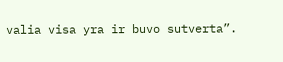valia visa yra ir buvo sutverta”.